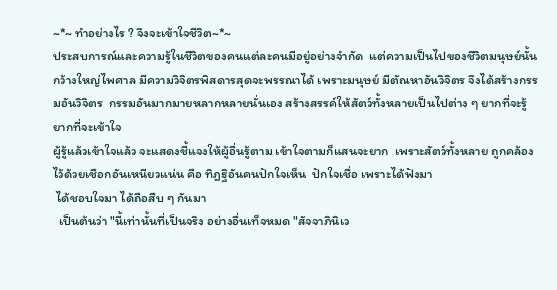~*~ ทำอย่างไร ? จึงจะเข้าใจชีวิต~*~
ประสบการณ์และความรู้ในชีวิตของคนแต่ละคนมีอยู่อย่างจำกัด  แต่ความเป็นไปของชีวิตมนุษย์นั้นกว้างใหญ่ไพศาล มีความวิจิตรพิสดารสุดจะพรรณาได้ เพราะมนุษย์ มีตัณหาอันวิจิตร จึงได้สร้างกรรมอันวิจิตร  กรรมอันมากมายหลากหลายนั่นเอง สร้างสรรค์ให้สัตว์ทั้งหลายเป็นไปต่าง ๆ ยากที่จะรู้ ยากที่จะเข้าใจ
ผู้รู้แล้วเข้าใจแล้ว จะแสดงชี้แจงให้ผู้อื่นรู้ตาม เข้าใจตามก็แสนจะยาก  เพราะสัตว์ทั้งหลาย ถูกคล้องไว้ด้วยเชือกอันเหนียวแน่น คือ ทิฎฐิอันคนปักใจเห็น  ปักใจเชื่อ เพราะได้ฟังมา
 ได้ชอบใจมา ได้ถือสืบ ๆ กันมา
  เป็นต้นว่า "นี้เท่านั้นที่เป็นจริง อย่างอื่นเท็จหมด "สัจจาภินิเว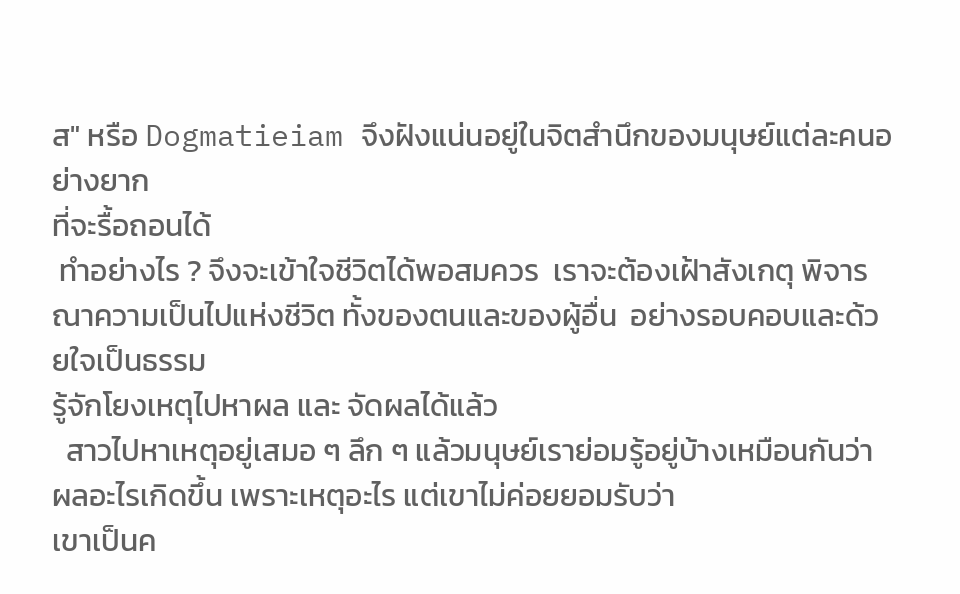ส" หรือ Dogmatieiam จึงฝังแน่นอยู่ในจิตสำนึกของมนุษย์แต่ละคนอย่างยาก
ที่จะรื้อถอนได้
 ทำอย่างไร ? จึงจะเข้าใจชีวิตได้พอสมควร  เราจะต้องเฝ้าสังเกตุ พิจารณาความเป็นไปแห่งชีวิต ทั้งของตนและของผู้อื่น  อย่างรอบคอบและด้วยใจเป็นธรรม
รู้จักโยงเหตุไปหาผล และ จัดผลได้แล้ว
  สาวไปหาเหตุอยู่เสมอ ๆ ลึก ๆ แล้วมนุษย์เราย่อมรู้อยู่บ้างเหมือนกันว่า ผลอะไรเกิดขึ้น เพราะเหตุอะไร แต่เขาไม่ค่อยยอมรับว่า
เขาเป็นค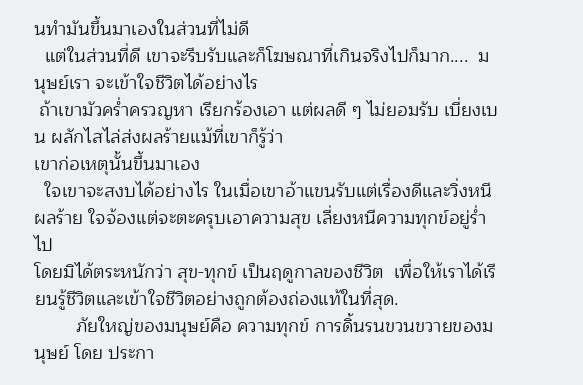นทำมันขึ้นมาเองในส่วนที่ไม่ดี
  แต่ในส่วนที่ดี เขาจะรีบรับและก็โฆษณาที่เกินจริงไปก็มาก....  มนุษย์เรา จะเข้าใจชีวิตได้อย่างไร
 ถ้าเขามัวคร่ำครวญหา เรียกร้องเอา แต่ผลดี ๆ ไม่ยอมรับ เบี่ยงเบน ผลักไสไล่ส่งผลร้ายแม้ที่เขาก็รู้ว่า
เขาก่อเหตุนั้นขึ้นมาเอง
  ใจเขาจะสงบได้อย่างไร ในเมื่อเขาอ้าแขนรับแต่เรื่องดีและวิ่งหนีผลร้าย ใจจ้องแต่จะตะครุบเอาความสุข เลี่ยงหนีความทุกข์อยู่ร่ำไป
โดยมิได้ตระหนักว่า สุข-ทุกข์ เป็นฤดูกาลของชีวิต  เพื่อให้เราได้เรียนรู้ชีวิตและเข้าใจชีวิตอย่างถูกต้องถ่องแท้ในที่สุด.
        ภัยใหญ่ของมนุษย์คือ ความทุกข์ การดิ้นรนขวนขวายของมนุษย์ โดย ประกา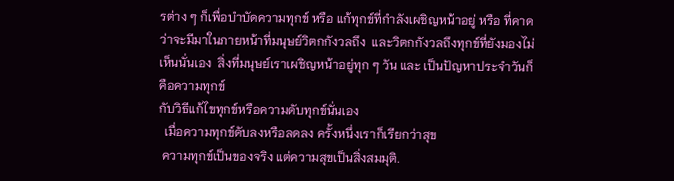รต่าง ๆ ก็เพื่อบำบัดความทุกข์ หรือ แก้ทุกข์ที่กำลังเผชิญหน้าอยู่ หรือ ที่คาดว่าจะมีมาในภายหน้าที่มนุษย์วิตกกังวลถึง  และวิตกกังวลถึงทุกข์ที่ยังมองไม่เห็นนั่นเอง  สิ่งที่มนุษย์เราเผชิญหน้าอยู่ทุก ๆ วัน และ เป็นปัญหาประจำวันก็คือความทุกข์
กับวิธีแก้ไขทุกข์หรือความดับทุกข์นั่นเอง
  เมื่อความทุกข์ดับลงหรือลดลง ครั้งหนึ่งเราก็เรียกว่าสุข
 ความทุกข์เป็นของจริง แต่ความสุขเป็นสิ่งสมมุติ.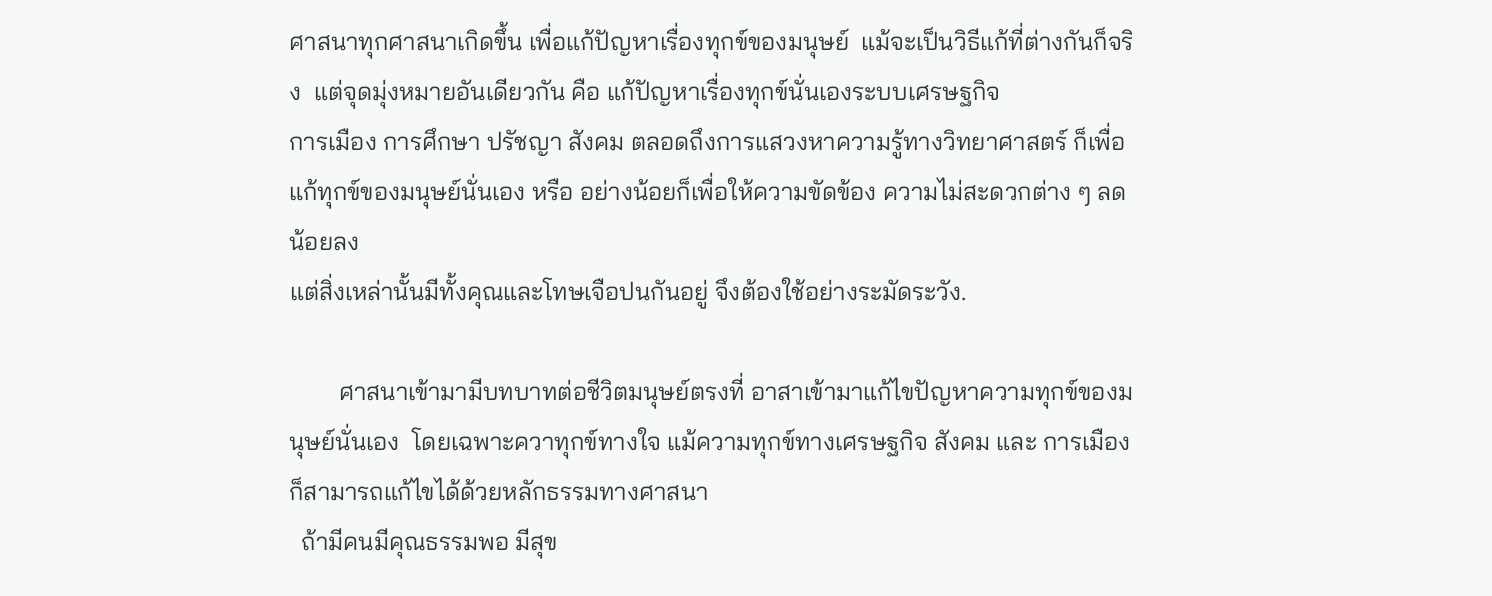ศาสนาทุกศาสนาเกิดขึ้น เพื่อแก้ปัญหาเรื่องทุกข์ของมนุษย์  แม้จะเป็นวิธีแก้ที่ต่างกันก็จริง  แต่จุดมุ่งหมายอันเดียวกัน คือ แก้ปัญหาเรื่องทุกข์นั่นเองระบบเศรษฐกิจ
การเมือง การศึกษา ปรัชญา สังคม ตลอดถึงการแสวงหาความรู้ทางวิทยาศาสตร์ ก็เพื่อแก้ทุกข์ของมนุษย์นั่นเอง หรือ อย่างน้อยก็เพื่อให้ความขัดข้อง ความไม่สะดวกต่าง ๆ ลดน้อยลง
แต่สิ่งเหล่านั้นมีทั้งคุณและโทษเจือปนกันอยู่ จึงต้องใช้อย่างระมัดระวัง.

        ศาสนาเข้ามามีบทบาทต่อชีวิตมนุษย์ตรงที่ อาสาเข้ามาแก้ไขปัญหาความทุกข์ของมนุษย์นั่นเอง  โดยเฉพาะควาทุกข์ทางใจ แม้ความทุกข์ทางเศรษฐกิจ สังคม และ การเมือง
ก็สามารถแก้ไขได้ด้วยหลักธรรมทางศาสนา
  ถ้ามีคนมีคุณธรรมพอ มีสุข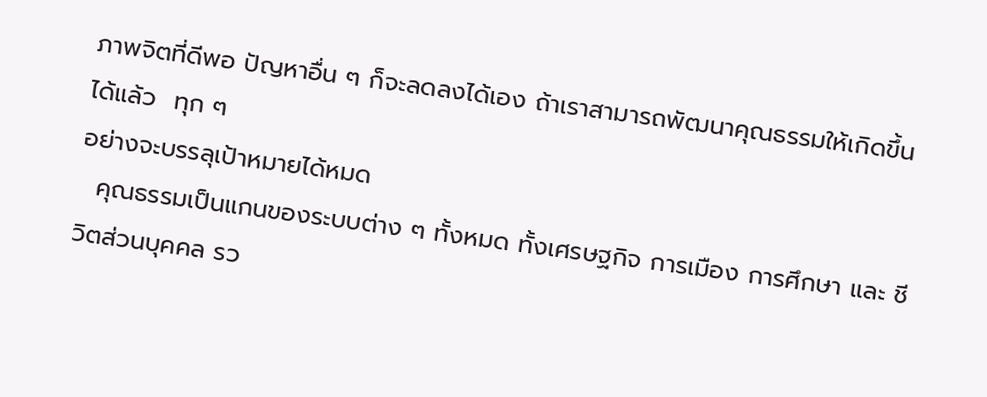ภาพจิตที่ดีพอ ปัญหาอื่น ๆ ก็จะลดลงได้เอง ถ้าเราสามารถพัฒนาคุณธรรมให้เกิดขึ้นได้แล้ว  ทุก ๆ
อย่างจะบรรลุเป้าหมายได้หมด
  คุณธรรมเป็นแกนของระบบต่าง ๆ ทั้งหมด ทั้งเศรษฐกิจ การเมือง การศึกษา และ ชีวิตส่วนบุคคล รว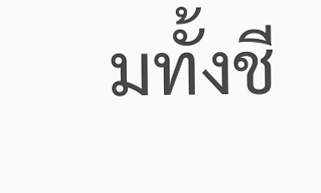มทั้งชี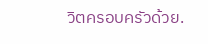วิตครอบครัวด้วย.